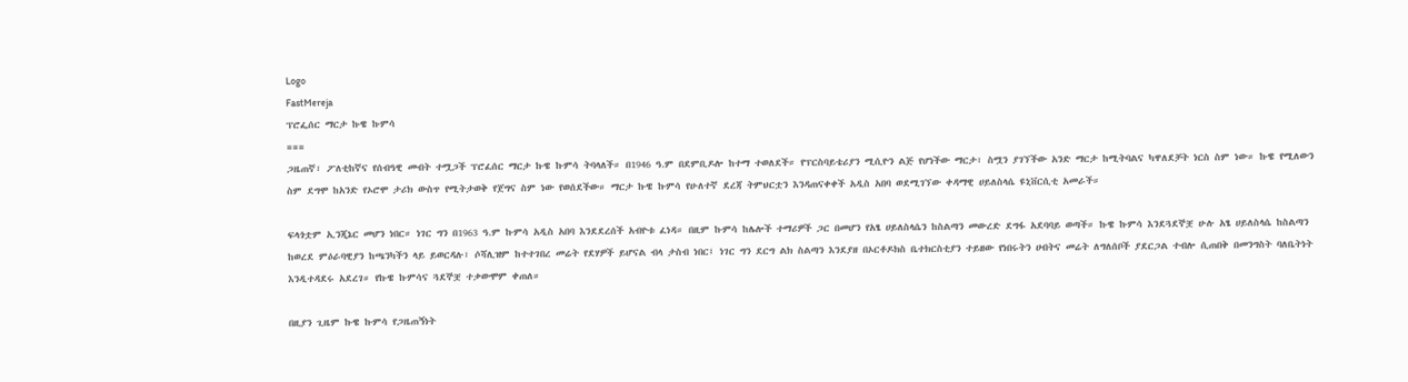Logo
FastMereja
ፕሮፌሰር ማርታ ኩዌ ኩምሳ
===
ጋዜጠኛ፣ ፖለቲከኛና የሰብዓዊ መብት ተሟጋች ፕሮፈሰር ማርታ ኩዌ ኩምሳ ትባላለች። በ1946 ዓ.ም በደምቢዶሎ ከተማ ተወለደች። የፕርስባይቴሪያን ሚሲዮን ልጅ የሆነችው ማርታ፣ ስሟን ያገኘችው አንድ ማርታ ከሚትባልና ካዋለደቻት ነርስ ስም ነው። ኩዌ የሚለውን ስም ደግሞ ከአንድ የኦሮሞ ታሪክ ውስጥ የሚትታወቅ የጀግና ስም ነው የወሰደችው። ማርታ ኩዌ ኩምሳ የሁለተኛ ደረጃ ትምህርቷን እንዳጠናቀቀች አዲስ አበባ ወደሚገኘው ቀዳማዊ ሀይለስላሴ ዩኒቨርሲቲ አመራች።

ፍላጎቷም ኢንጂኔር መሆን ነበር። ነገር ግን በ1963 ዓ.ም ኩምሳ አዲስ አበባ እንደደረሰች አብዮቱ ፈነዳ። በዚም ኩምሳ ከሌሎች ተማሪዎች ጋር በመሆን የአፄ ሀይለስላሴን ከስልጣን መውረድ ደግፋ አደባባይ ወጣች። ኩዌ ኩምሳ እንደጓደኞቿ ሁሉ አፄ ሀይለስላሴ ከስልጣን ከወረደ ምዕራባዊያን ከጫንካችን ላይ ይወርዳሉ፣ ሶሻሊዝም ከተተገበረ መሬት የደሃዎች ይሆናል ብላ ታስብ ነበር፤ ነገር ግን ደርግ ልክ ስልጣን እንደያዘ በኦርቶዶክስ ቤተክርስቲያን ተይዘው የነበሩትን ሀብትና መሬት ለግለሰቦች ያደርጋል ተብሎ ሲጠበቅ በመንግስት ባለቤትነት እንዲተዳደሩ አደረገ። የኩዌ ኩምሳና ጓደኞቿ ተቃውሞም ቀጠለ።

በዚያን ጊዜም ኩዌ ኩምሳ የጋዜጠኝነት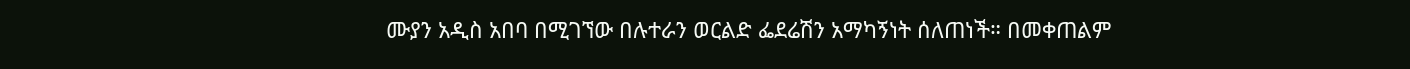ሙያን አዲስ አበባ በሚገኘው በሉተራን ወርልድ ፌደሬሽን አማካኝነት ሰለጠነች። በመቀጠልም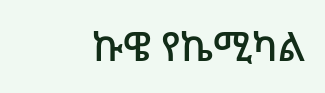ኩዌ የኬሚካል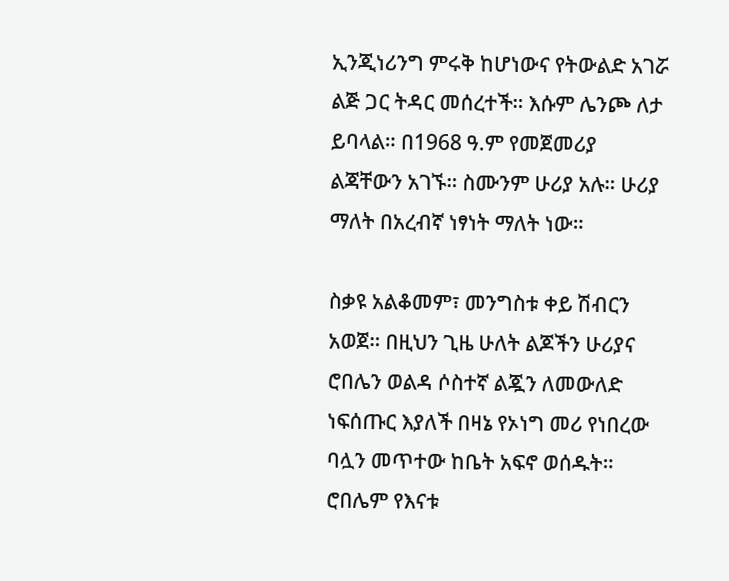ኢንጂነሪንግ ምሩቅ ከሆነውና የትውልድ አገሯ ልጅ ጋር ትዳር መሰረተች። እሱም ሌንጮ ለታ ይባላል። በ1968 ዓ.ም የመጀመሪያ ልጃቸውን አገኙ። ስሙንም ሁሪያ አሉ። ሁሪያ ማለት በአረብኛ ነፃነት ማለት ነው።

ስቃዩ አልቆመም፣ መንግስቱ ቀይ ሽብርን አወጀ። በዚህን ጊዜ ሁለት ልጆችን ሁሪያና ሮበሌን ወልዳ ሶስተኛ ልጇን ለመውለድ ነፍሰጡር እያለች በዛኔ የኦነግ መሪ የነበረው ባሏን መጥተው ከቤት አፍኖ ወሰዱት። ሮበሌም የእናቱ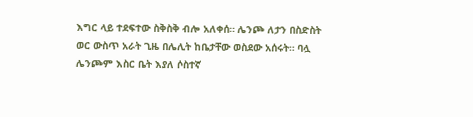እግር ላይ ተደፍተው ስቅስቅ ብሎ አለቀሰ። ሌንጮ ለታን በስድስት ወር ውስጥ አራት ጊዜ በሌሊት ከቤታቸው ወስደው አሰሩት። ባሏ ሌንጮም እስር ቤት እያለ ሶስተኛ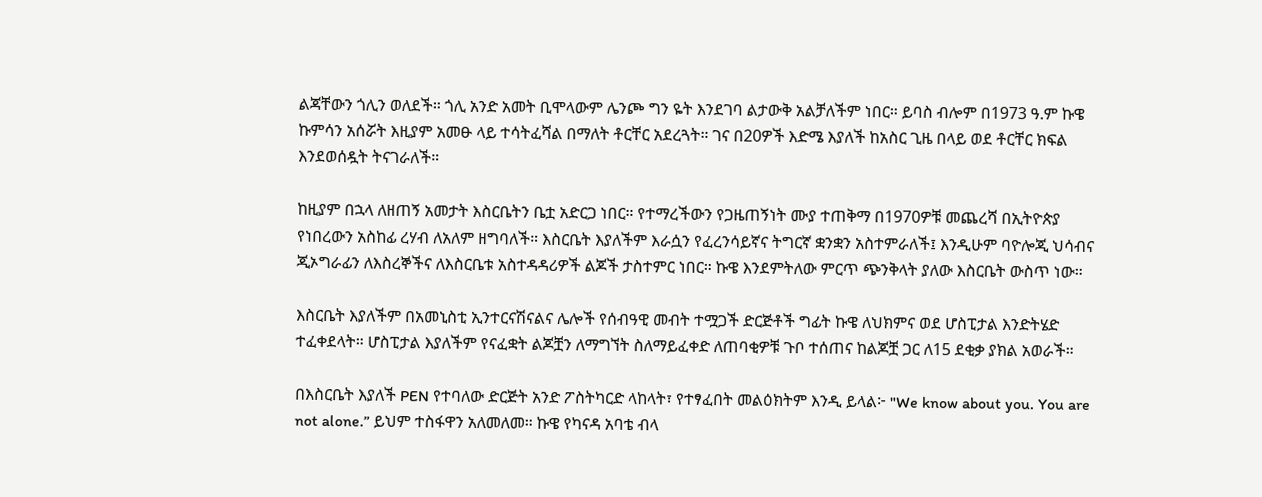ልጃቸውን ጎሊን ወለደች። ጎሊ አንድ አመት ቢሞላውም ሌንጮ ግን ዬት እንደገባ ልታውቅ አልቻለችም ነበር። ይባስ ብሎም በ1973 ዓ.ም ኩዌ ኩምሳን አሰሯት እዚያም አመፁ ላይ ተሳትፈሻል በማለት ቶርቸር አደረጓት። ገና በ20ዎች እድሜ እያለች ከአስር ጊዜ በላይ ወደ ቶርቸር ክፍል እንደወሰዷት ትናገራለች።

ከዚያም በኋላ ለዘጠኝ አመታት እስርቤትን ቤቷ አድርጋ ነበር። የተማረችውን የጋዜጠኝነት ሙያ ተጠቅማ በ1970ዎቹ መጨረሻ በኢትዮጵያ የነበረውን አስከፊ ረሃብ ለአለም ዘግባለች። እስርቤት እያለችም እራሷን የፈረንሳይኛና ትግርኛ ቋንቋን አስተምራለች፤ እንዲሁም ባዮሎጂ ህሳብና ጂኦግራፊን ለእስረኞችና ለእስርቤቱ አስተዳዳሪዎች ልጆች ታስተምር ነበር። ኩዌ እንደምትለው ምርጥ ጭንቅላት ያለው እስርቤት ውስጥ ነው።

እስርቤት እያለችም በአመኒስቲ ኢንተርናሽናልና ሌሎች የሰብዓዊ መብት ተሟጋች ድርጅቶች ግፊት ኩዌ ለህክምና ወደ ሆስፒታል እንድትሄድ ተፈቀደላት። ሆስፒታል እያለችም የናፈቋት ልጆቿን ለማግኘት ስለማይፈቀድ ለጠባቂዎቹ ጉቦ ተሰጠና ከልጆቿ ጋር ለ15 ደቂቃ ያክል አወራች።

በእስርቤት እያለች PEN የተባለው ድርጅት አንድ ፖስትካርድ ላከላት፣ የተፃፈበት መልዕክትም እንዲ ይላል፦ "We know about you. You are not alone.” ይህም ተስፋዋን አለመለመ። ኩዌ የካናዳ አባቴ ብላ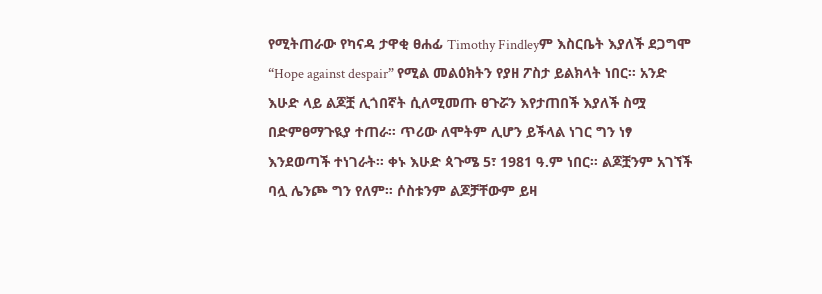የሚትጠራው የካናዳ ታዋቂ ፀሐፊ Timothy Findleyም እስርቤት እያለች ደጋግሞ “Hope against despair” የሚል መልዕክትን የያዘ ፖስታ ይልክላት ነበር። አንድ እሁድ ላይ ልጆቿ ሊጎበኛት ሲለሚመጡ ፀጉሯን እየታጠበች እያለች ስሟ በድምፀማጉዪያ ተጠራ። ጥሪው ለሞትም ሊሆን ይችላል ነገር ግን ነፃ እንደወጣች ተነገራት። ቀኑ እሁድ ጳጉሜ 5፣ 1981 ዓ.ም ነበር። ልጆቿንም አገኘች ባሏ ሌንጮ ግን የለም። ሶስቱንም ልጆቻቸውም ይዛ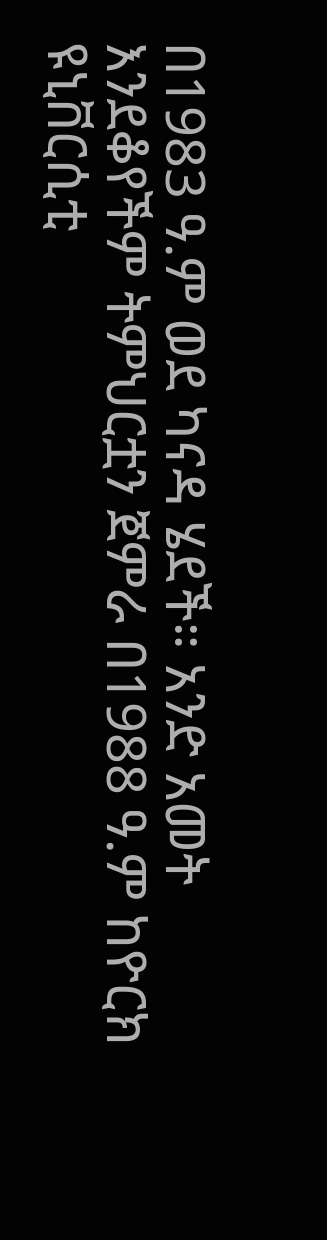በ1983 ዓ.ም ወደ ካናዳ ሄደች። አንድ አመት እንደቆየችም ትምህርቷን ጀምራ በ1988 ዓ.ም ከዮርክ ዩኒቨርሲቲ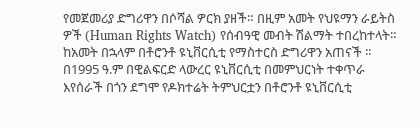የመጀመሪያ ድግሪዋን በሶሻል ዎርክ ያዘች። በዚም አመት የህዩማን ራይትስ ዎች (Human Rights Watch) የሰብዓዊ መብት ሽልማት ተበረከተላት። ከአመት በኋላም በቶሮንቶ ዩኒቨርሲቲ የማስተርስ ድግሪዋን አጠናች ። በ1995 ዓ.ም በዊልፍርድ ላውረር ዩኒቨርሲቲ በመምህርነት ተቀጥራ እየሰራች በጎን ደግሞ የዶክተሬት ትምህርቷን በቶሮንቶ ዩኒቨርሲቲ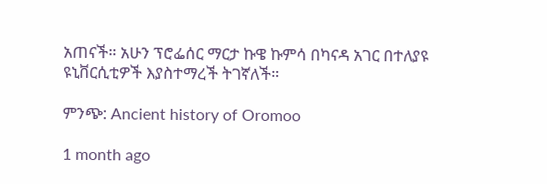አጠናች። አሁን ፕሮፌሰር ማርታ ኩዌ ኩምሳ በካናዳ አገር በተለያዩ ዩኒቨርሲቲዎች እያስተማረች ትገኛለች።

ምንጭ: Ancient history of Oromoo

1 month ago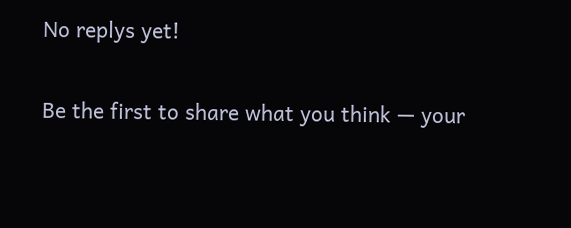No replys yet!

Be the first to share what you think — your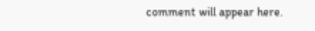comment will appear here.